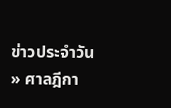ข่าวประจำวัน » ศาลฎีกา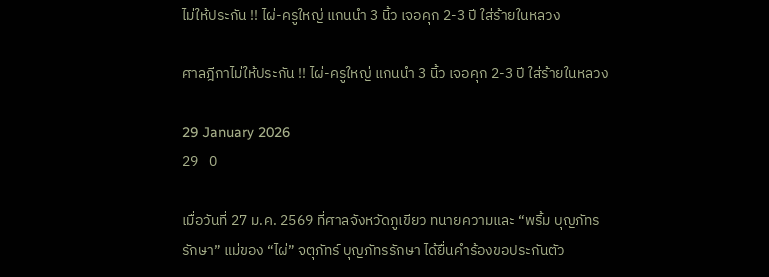ไม่ให้ประกัน !! ไผ่-ครูใหญ่ แกนนำ 3 นิ้ว เจอคุก 2-3 ปี ใส่ร้ายในหลวง

ศาลฎีกาไม่ให้ประกัน !! ไผ่-ครูใหญ่ แกนนำ 3 นิ้ว เจอคุก 2-3 ปี ใส่ร้ายในหลวง

29 January 2026
29   0

เมื่อวันที่ 27 ม.ค. 2569 ที่ศาลจังหวัดภูเขียว ทนายความและ “พริ้ม บุญภัทรรักษา” แม่ของ “ไผ่” จตุภัทร์ บุญภัทรรักษา ได้ยื่นคำร้องขอประกันตัว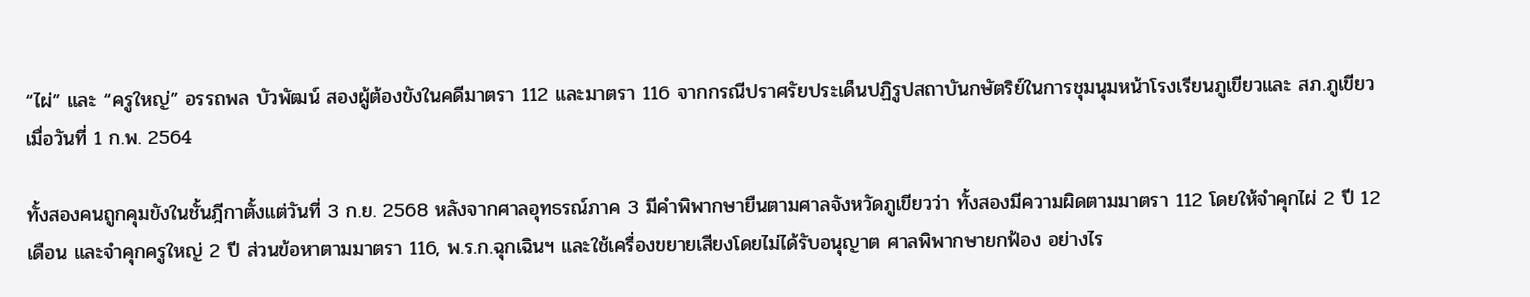“ไผ่” และ “ครูใหญ่” อรรถพล บัวพัฒน์ สองผู้ต้องขังในคดีมาตรา 112 และมาตรา 116 จากกรณีปราศรัยประเด็นปฏิรูปสถาบันกษัตริย์ในการชุมนุมหน้าโรงเรียนภูเขียวและ สภ.ภูเขียว เมื่อวันที่ 1 ก.พ. 2564

ทั้งสองคนถูกคุมขังในชั้นฎีกาตั้งแต่วันที่ 3 ก.ย. 2568 หลังจากศาลอุทธรณ์ภาค 3 มีคำพิพากษายืนตามศาลจังหวัดภูเขียวว่า ทั้งสองมีความผิดตามมาตรา 112 โดยให้จำคุกไผ่ 2 ปี 12 เดือน และจำคุกครูใหญ่ 2 ปี ส่วนข้อหาตามมาตรา 116, พ.ร.ก.ฉุกเฉินฯ และใช้เครื่องขยายเสียงโดยไม่ได้รับอนุญาต ศาลพิพากษายกฟ้อง อย่างไร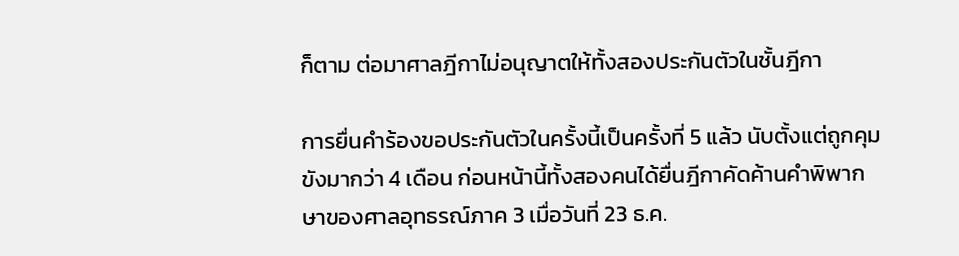ก็ตาม ต่อมาศาลฎีกาไม่อนุญาตให้ทั้งสองประกันตัวในชั้นฎีกา

การยื่นคำร้องขอประกันตัวในครั้งนี้เป็นครั้งที่ 5 แล้ว นับตั้งแต่ถูกคุมขังมากว่า 4 เดือน ก่อนหน้านี้ทั้งสองคนได้ยื่นฎีกาคัดค้านคำพิพากษาของศาลอุทธรณ์ภาค 3 เมื่อวันที่ 23 ธ.ค.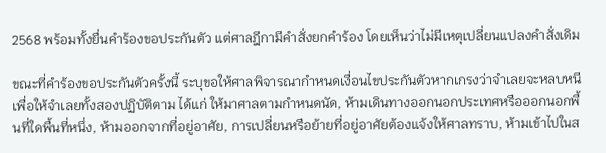2568 พร้อมทั้งยื่นคำร้องขอประกันตัว แต่ศาลฎีกามีคำสั่งยกคำร้อง โดยเห็นว่าไม่มีเหตุเปลี่ยนแปลงคำสั่งเดิม

ขณะที่คำร้องขอประกันตัวครั้งนี้ ระบุขอให้ศาลพิจารณากำหนดเงื่อนไขประกันตัวหากเกรงว่าจำเลยจะหลบหนี เพื่อให้จำเลยทั้งสองปฏิบัติตาม ได้แก่ ให้มาศาลตามกำหนดนัด, ห้ามเดินทางออกนอกประเทศหรือออกนอกพื้นที่ใดพื้นที่หนึ่ง, ห้ามออกจากที่อยู่อาศัย, การเปลี่ยนหรือย้ายที่อยู่อาศัยต้องแจ้งให้ศาลทราบ, ห้ามเข้าไปในส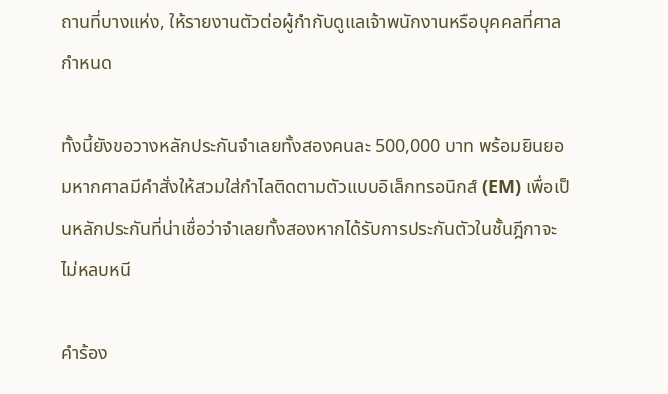ถานที่บางแห่ง, ให้รายงานตัวต่อผู้กำกับดูแลเจ้าพนักงานหรือบุคคลที่ศาลกำหนด

ทั้งนี้ยังขอวางหลักประกันจำเลยทั้งสองคนละ 500,000 บาท พร้อมยินยอมหากศาลมีคำสั่งให้สวมใส่กำไลติดตามตัวแบบอิเล็กทรอนิกส์ (EM) เพื่อเป็นหลักประกันที่น่าเชื่อว่าจำเลยทั้งสองหากได้รับการประกันตัวในชั้นฎีกาจะไม่หลบหนี

คำร้อง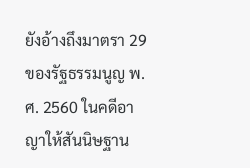ยังอ้างถึงมาตรา 29 ของรัฐธรรมนูญ พ.ศ. 2560 ในคดีอาญาให้สันนิษฐาน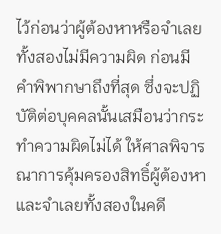ไว้ก่อนว่าผู้ต้องหาหรือจำเลยทั้งสองไม่มีความผิด ก่อนมีคำพิพากษาถึงที่สุด ซึ่งจะปฏิบัติต่อบุคคลนั้นเสมือนว่ากระทำความผิดไม่ได้ ให้ศาลพิจารณาการคุ้มครองสิทธิ์ผู้ต้องหาและจำเลยทั้งสองในคดี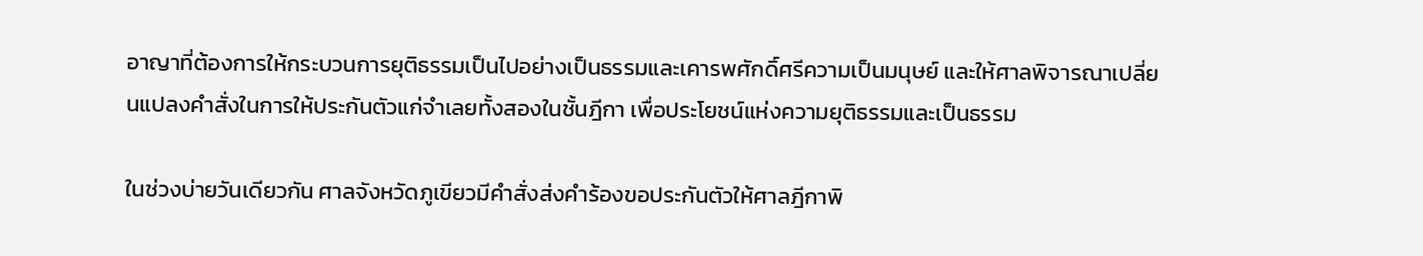อาญาที่ต้องการให้กระบวนการยุติธรรมเป็นไปอย่างเป็นธรรมและเคารพศักดิ์ศรีความเป็นมนุษย์ และให้ศาลพิจารณาเปลี่ยนแปลงคำสั่งในการให้ประกันตัวแก่จำเลยทั้งสองในชั้นฎีกา เพื่อประโยชน์แห่งความยุติธรรมและเป็นธรรม

ในช่วงบ่ายวันเดียวกัน ศาลจังหวัดภูเขียวมีคำสั่งส่งคำร้องขอประกันตัวให้ศาลฎีกาพิ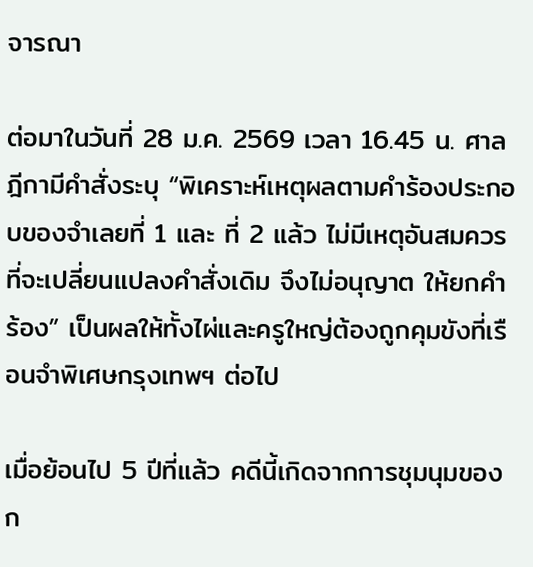จารณา

ต่อมาในวันที่ 28 ม.ค. 2569 เวลา 16.45 น. ศาลฎีกามีคำสั่งระบุ “พิเคราะห์เหตุผลตามคำร้องประกอบของจำเลยที่ 1 และ ที่ 2 แล้ว ไม่มีเหตุอันสมควรที่จะเปลี่ยนแปลงคำสั่งเดิม จึงไม่อนุญาต ให้ยกคำร้อง” เป็นผลให้ทั้งไผ่และครูใหญ่ต้องถูกคุมขังที่เรือนจำพิเศษกรุงเทพฯ ต่อไป

เมื่อย้อนไป 5 ปีที่แล้ว คดีนี้เกิดจากการชุมนุมของก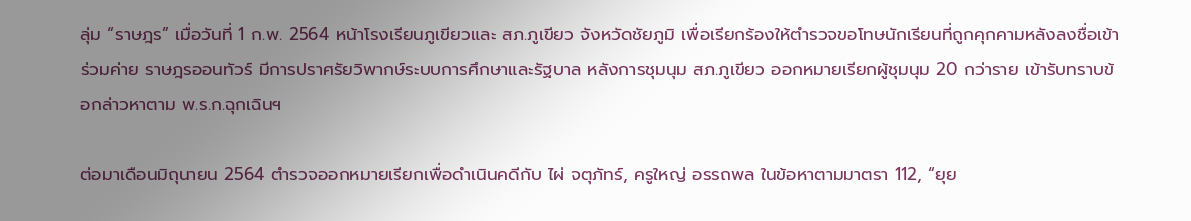ลุ่ม “ราษฎร” เมื่อวันที่ 1 ก.พ. 2564 หน้าโรงเรียนภูเขียวและ สภ.ภูเขียว จังหวัดชัยภูมิ เพื่อเรียกร้องให้ตำรวจขอโทษนักเรียนที่ถูกคุกคามหลังลงชื่อเข้าร่วมค่าย ราษฎรออนทัวร์ มีการปราศรัยวิพากษ์ระบบการศึกษาและรัฐบาล หลังการชุมนุม สภ.ภูเขียว ออกหมายเรียกผู้ชุมนุม 20 กว่าราย เข้ารับทราบข้อกล่าวหาตาม พ.ร.ก.ฉุกเฉินฯ

ต่อมาเดือนมิถุนายน 2564 ตำรวจออกหมายเรียกเพื่อดำเนินคดีกับ ไผ่ จตุภัทร์, ครูใหญ่ อรรถพล ในข้อหาตามมาตรา 112, “ยุย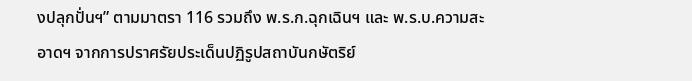งปลุกปั่นฯ” ตามมาตรา 116 รวมถึง พ.ร.ก.ฉุกเฉินฯ และ พ.ร.บ.ความสะอาดฯ จากการปราศรัยประเด็นปฏิรูปสถาบันกษัตริย์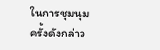ในการชุมนุมครั้งดังกล่าว